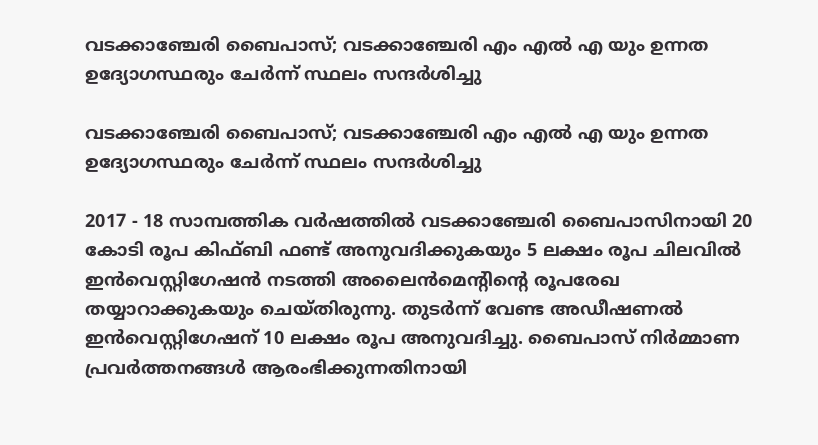വടക്കാഞ്ചേരി ബൈപാസ്; വടക്കാഞ്ചേരി എം എൽ എ യും ഉന്നത ഉദ്യോഗസ്ഥരും ചേർന്ന് സ്ഥലം സന്ദർശിച്ചു

വടക്കാഞ്ചേരി ബൈപാസ്; വടക്കാഞ്ചേരി എം എൽ എ യും ഉന്നത ഉദ്യോഗസ്ഥരും ചേർന്ന് സ്ഥലം സന്ദർശിച്ചു

2017 - 18 സാമ്പത്തിക വര്‍ഷത്തില്‍ വടക്കാഞ്ചേരി ബൈപാസിനായി 20 കോടി രൂപ കിഫ്ബി ഫണ്ട് അനുവദിക്കുകയും 5 ലക്ഷം രൂപ ചിലവില്‍ ഇന്‍വെസ്റ്റിഗേഷന്‍ നടത്തി അലൈന്‍മെന്റിന്റെ രൂപരേഖ തയ്യാറാക്കുകയും ചെയ്തിരുന്നു. തുടര്‍ന്ന് വേണ്ട അഡീഷണല്‍ ഇന്‍വെസ്റ്റിഗേഷന് 10 ലക്ഷം രൂപ അനുവദിച്ചു. ബൈപാസ് നിര്‍മ്മാണ പ്രവര്‍ത്തനങ്ങള്‍ ആരംഭിക്കുന്നതിനായി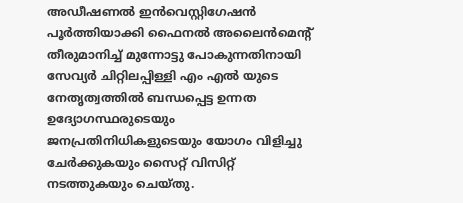അഡീഷണല്‍ ഇന്‍വെസ്റ്റിഗേഷന്‍ പൂര്‍ത്തിയാക്കി ഫൈനല്‍ അലൈന്‍മെന്റ് തീരുമാനിച്ച് മുന്നോട്ടു പോകുന്നതിനായി സേവ്യര്‍ ചിറ്റിലപ്പിള്ളി എം എല്‍ യുടെ നേതൃത്വത്തില്‍ ബന്ധപ്പെട്ട ഉന്നത ഉദ്യോഗസ്ഥരുടെയും ജനപ്രതിനിധികളുടെയും യോഗം വിളിച്ചു ചേര്‍ക്കുകയും സൈറ്റ് വിസിറ്റ് നടത്തുകയും ചെയ്തു.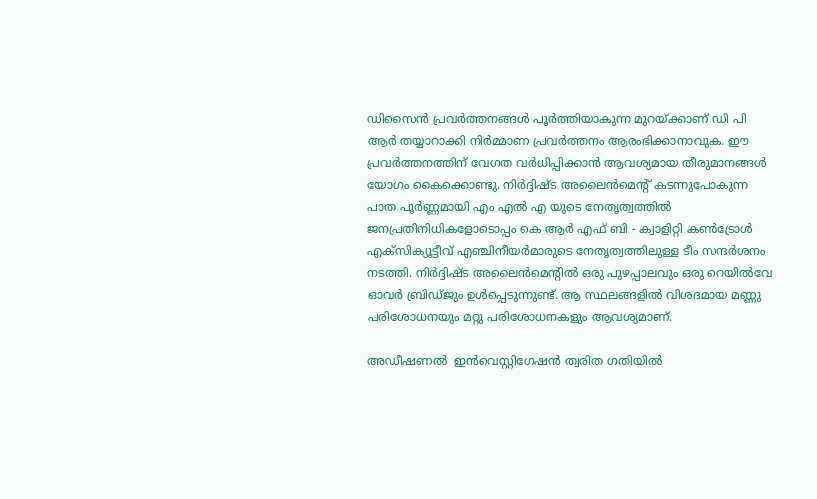ഡിസൈന്‍ പ്രവര്‍ത്തനങ്ങള്‍ പൂര്‍ത്തിയാകുന്ന മുറയ്ക്കാണ് ഡി പി ആര്‍ തയ്യാറാക്കി നിര്‍മ്മാണ പ്രവര്‍ത്തനം ആരംഭിക്കാനാവുക. ഈ പ്രവര്‍ത്തനത്തിന് വേഗത വര്‍ധിപ്പിക്കാന്‍ ആവശ്യമായ തീരുമാനങ്ങള്‍ യോഗം കൈക്കൊണ്ടു. നിര്‍ദ്ദിഷ്ട അലൈന്‍മെന്റ് കടന്നുപോകുന്ന പാത പൂര്‍ണ്ണമായി എം എല്‍ എ യുടെ നേതൃത്വത്തില്‍ ജനപ്രതിനിധികളോടൊപ്പം കെ ആര്‍ എഫ് ബി - ക്വാളിറ്റി കണ്‍ട്രോള്‍ എക്സിക്യൂട്ടീവ് എഞ്ചിനീയര്‍മാരുടെ നേതൃത്വത്തിലുള്ള ടീം സന്ദര്‍ശനം നടത്തി. നിര്‍ദ്ദിഷ്ട അലൈന്‍മെന്റില്‍ ഒരു പുഴപ്പാലവും ഒരു റെയില്‍വേ ഓവര്‍ ബ്രിഡ്ജും ഉള്‍പ്പെടുന്നുണ്ട്. ആ സ്ഥലങ്ങളില്‍ വിശദമായ മണ്ണു പരിശോധനയും മറ്റു പരിശോധനകളും ആവശ്യമാണ്.

അഡീഷണല്‍  ഇന്‍വെസ്റ്റിഗേഷന്‍ ത്വരിത ഗതിയില്‍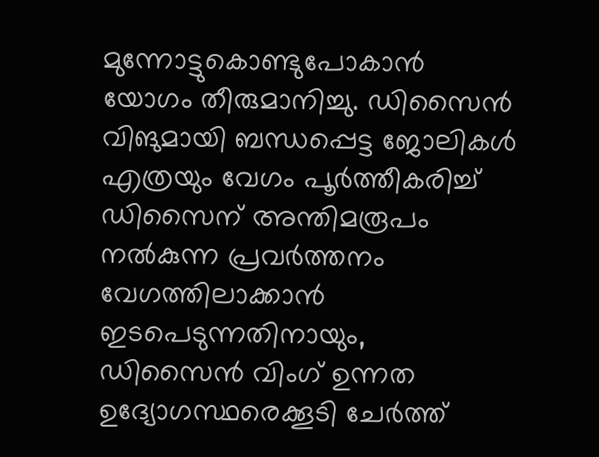മുന്നോട്ടുകൊണ്ടുപോകാന്‍ യോഗം തീരുമാനിച്ചു. ഡിസൈന്‍ വിങുമായി ബന്ധപ്പെട്ട ജോലികള്‍ എത്രയും വേഗം പൂര്‍ത്തീകരിച്ച് ഡിസൈന് അന്തിമരൂപം നല്‍കുന്ന പ്രവര്‍ത്തനം വേഗത്തിലാക്കാന്‍ ഇടപെടുന്നതിനായും, ഡിസൈന്‍ വിംഗ് ഉന്നത ഉദ്യോഗസ്ഥരെക്കൂടി ചേര്‍ത്ത്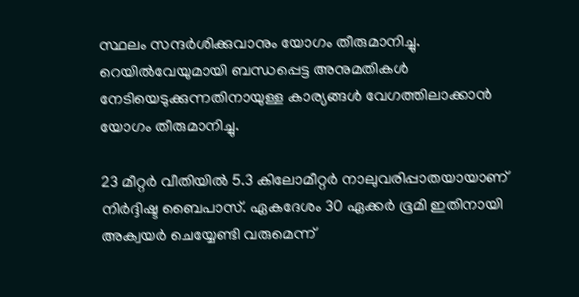സ്ഥലം സന്ദര്‍ശിക്കുവാനും യോഗം തീരുമാനിച്ചു. റെയില്‍വേയുമായി ബന്ധപ്പെട്ട അനുമതികള്‍ നേടിയെടുക്കുന്നതിനായുള്ള കാര്യങ്ങള്‍ വേഗത്തിലാക്കാന്‍ യോഗം തീരുമാനിച്ചു.

23 മീറ്റര്‍ വീതിയില്‍ 5.3 കിലോമീറ്റര്‍ നാലുവരിപ്പാതയായാണ്‌ നിര്‍ദ്ദിഷ്ട ബൈപാസ്. ഏകദേശം 30 ഏക്കര്‍ ഭൂമി ഇതിനായി അക്വയര്‍ ചെയ്യേണ്ടി വരുമെന്ന്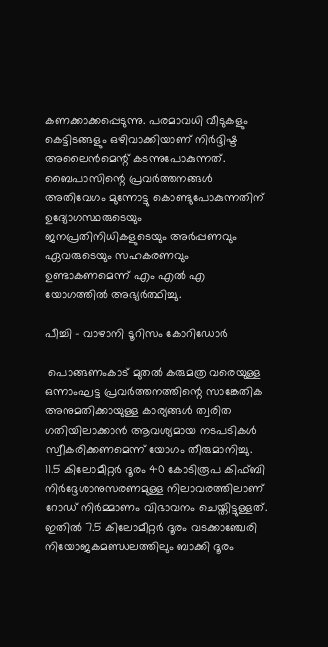കണക്കാക്കപ്പെടുന്നു. പരമാവധി വീടുകളും കെട്ടിടങ്ങളും ഒഴിവാക്കിയാണ് നിര്‍ദ്ദിഷ്ട അലൈന്‍മെന്റ് കടന്നുപോകുന്നത്. ബൈപാസിന്റെ പ്രവര്‍ത്തനങ്ങള്‍ അതിവേഗം മുന്നോട്ടു കൊണ്ടുപോകുന്നതിന് ഉദ്യോഗസ്ഥരുടെയും ജനപ്രതിനിധികളുടെയും അര്‍പ്പണവും  ഏവരുടെയും സഹകരണവും ഉണ്ടാകണമെന്ന് എം എല്‍ എ യോഗത്തില്‍ അഭ്യര്‍ത്ഥിച്ചു.

പീച്ചി - വാഴാനി ടൂറിസം കോറിഡോര്‍

 പൊങ്ങണംകാട് മുതല്‍ കരുമത്ര വരെയുള്ള ഒന്നാംഘട്ട പ്രവര്‍ത്തനത്തിന്റെ സാങ്കേതിക അനുമതിക്കായുള്ള കാര്യങ്ങള്‍ ത്വരിത ഗതിയിലാക്കാന്‍ ആവശ്യമായ നടപടികള്‍ സ്വീകരിക്കണമെന്ന് യോഗം തീരുമാനിച്ചു. 11.5 കിലോമീറ്റര്‍ ദൂരം 40 കോടിരൂപ കിഫ്ബി നിര്‍ദ്ദേശാനുസരണമുള്ള നിലാവരത്തിലാണ് റോഡ്‌ നിര്‍മ്മാണം വിഭാവനം ചെയ്തിട്ടുള്ളത്. ഇതില്‍ 7.5 കിലോമീറ്റര്‍ ദൂരം വടക്കാഞ്ചേരി നിയോജകമണ്ഡലത്തിലും ബാക്കി ദൂരം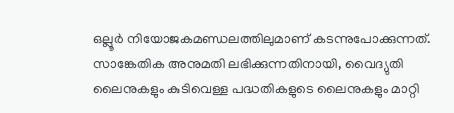ഒല്ലൂര്‍ നിയോജകമണ്ഡലത്തിലുമാണ് കടന്നുപോക്കുന്നത്. സാങ്കേതിക അനുമതി ലഭിക്കുന്നതിനായി, വൈദ്യുതി ലൈനുകളും കുടിവെള്ള പദ്ധതികളുടെ ലൈനുകളും മാറ്റി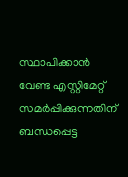സ്ഥാപിക്കാന്‍ വേണ്ട എസ്റ്റിമേറ്റ് സമര്‍പ്പിക്കുന്നതിന് ബന്ധപ്പെട്ട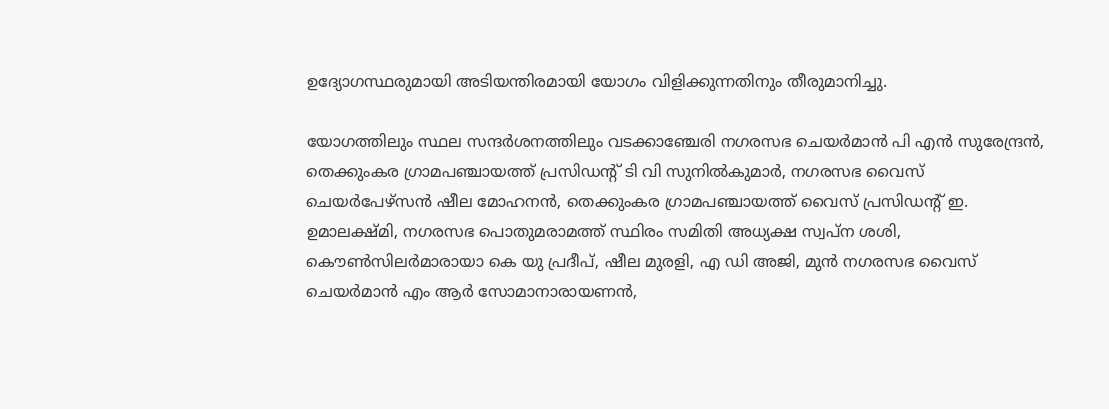ഉദ്യോഗസ്ഥരുമായി അടിയന്തിരമായി യോഗം വിളിക്കുന്നതിനും തീരുമാനിച്ചു.

യോഗത്തിലും സ്ഥല സന്ദര്‍ശനത്തിലും വടക്കാഞ്ചേരി നഗരസഭ ചെയര്‍മാന്‍ പി എന്‍ സുരേന്ദ്രന്‍, തെക്കുംകര ഗ്രാമപഞ്ചായത്ത് പ്രസിഡന്റ്‌ ടി വി സുനില്‍കുമാര്‍, നഗരസഭ വൈസ് ചെയര്‍പേഴ്സന്‍ ഷീല മോഹനന്‍, തെക്കുംകര ഗ്രാമപഞ്ചായത്ത് വൈസ് പ്രസിഡന്റ്‌ ഇ. ഉമാലക്ഷ്മി, നഗരസഭ പൊതുമരാമത്ത് സ്ഥിരം സമിതി അധ്യക്ഷ സ്വപ്ന ശശി, കൌണ്‍സിലര്‍മാരായാ കെ യു പ്രദീപ്‌, ഷീല മുരളി, എ ഡി അജി, മുന്‍ നഗരസഭ വൈസ് ചെയര്‍മാന്‍ എം ആര്‍ സോമാനാരായണന്‍,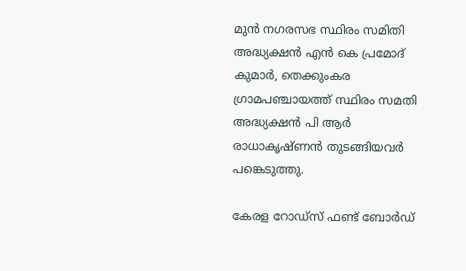മുന്‍ നഗരസഭ സ്ഥിരം സമിതി അദ്ധ്യക്ഷന്‍ എന്‍ കെ പ്രമോദ് കുമാര്‍, തെക്കുംകര ഗ്രാമപഞ്ചായത്ത് സ്ഥിരം സമതി അദ്ധ്യക്ഷന്‍ പി ആര്‍ രാധാകൃഷ്ണന്‍ തുടങ്ങിയവര്‍ പങ്കെടുത്തു.

കേരള റോഡ്സ് ഫണ്ട് ബോര്‍ഡ്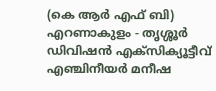(കെ ആര്‍ എഫ് ബി) എറണാകുളം - തൃശ്ശൂര്‍ ഡിവിഷന്‍ എക്സിക്യൂട്ടീവ് എഞ്ചിനീയര്‍ മനീഷ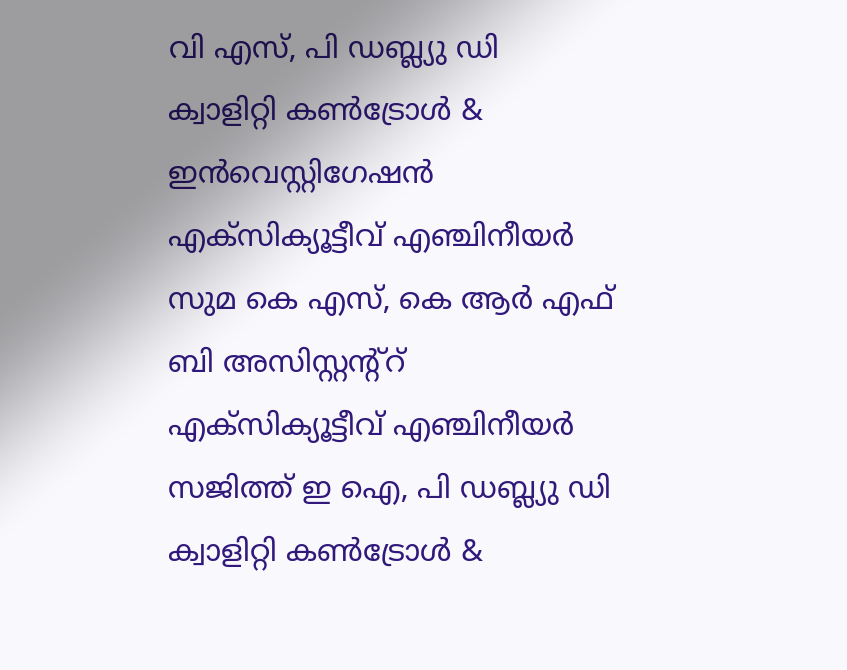വി എസ്, പി ഡബ്ല്യു ഡി  ക്വാളിറ്റി കണ്‍ട്രോള്‍ & ഇന്‍വെസ്റ്റിഗേഷന്‍ എക്സിക്യൂട്ടീവ് എഞ്ചിനീയര്‍ സുമ കെ എസ്, കെ ആര്‍ എഫ് ബി അസിസ്റ്റന്റ്റ് എക്സിക്യൂട്ടീവ് എഞ്ചിനീയര്‍ സജിത്ത് ഇ ഐ, പി ഡബ്ല്യു ഡി  ക്വാളിറ്റി കണ്‍ട്രോള്‍ &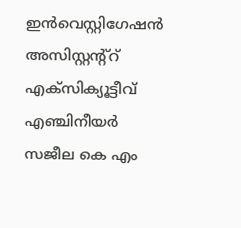ഇന്‍വെസ്റ്റിഗേഷന്‍ അസിസ്റ്റന്റ്റ് എക്സിക്യൂട്ടീവ് എഞ്ചിനീയര്‍ സജീല കെ എം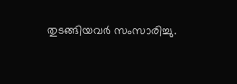തുടങ്ങിയവര്‍ സംസാരിച്ചു.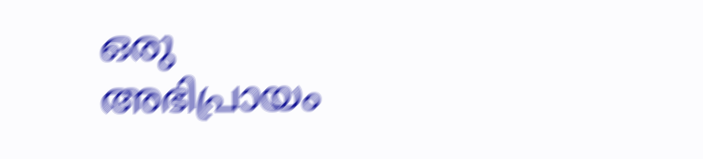ഒരു അഭിപ്രായം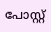പോസ്റ്റ്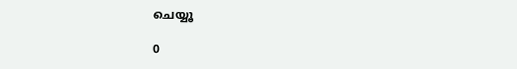ചെയ്യൂ

0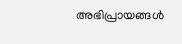അഭിപ്രായങ്ങള്‍